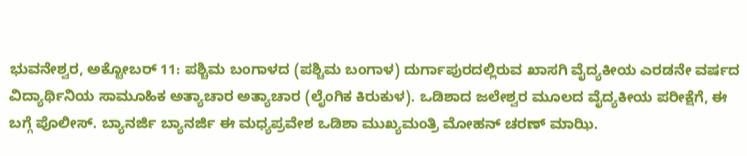ಭುವನೇಶ್ವರ, ಅಕ್ಟೋಬರ್ 11: ಪಶ್ಚಿಮ ಬಂಗಾಳದ (ಪಶ್ಚಿಮ ಬಂಗಾಳ) ದುರ್ಗಾಪುರದಲ್ಲಿರುವ ಖಾಸಗಿ ವೈದ್ಯಕೀಯ ಎರಡನೇ ವರ್ಷದ ವಿದ್ಯಾರ್ಥಿನಿಯ ಸಾಮೂಹಿಕ ಅತ್ಯಾಚಾರ ಅತ್ಯಾಚಾರ (ಲೈಂಗಿಕ ಕಿರುಕುಳ). ಒಡಿಶಾದ ಜಲೇಶ್ವರ ಮೂಲದ ವೈದ್ಯಕೀಯ ಪರೀಕ್ಷೆಗೆ, ಈ ಬಗ್ಗೆ ಪೊಲೀಸ್. ಬ್ಯಾನರ್ಜಿ ಬ್ಯಾನರ್ಜಿ ಈ ಮಧ್ಯಪ್ರವೇಶ ಒಡಿಶಾ ಮುಖ್ಯಮಂತ್ರಿ ಮೋಹನ್ ಚರಣ್ ಮಾಝಿ.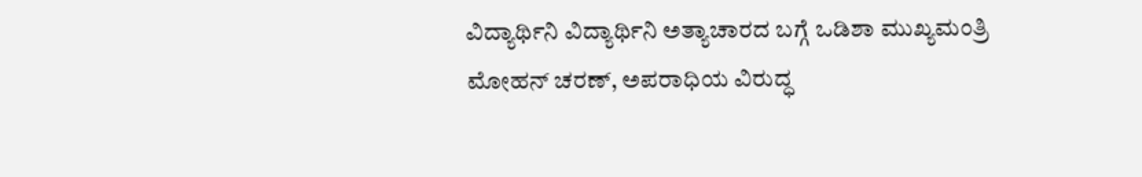ವಿದ್ಯಾರ್ಥಿನಿ ವಿದ್ಯಾರ್ಥಿನಿ ಅತ್ಯಾಚಾರದ ಬಗ್ಗೆ ಒಡಿಶಾ ಮುಖ್ಯಮಂತ್ರಿ ಮೋಹನ್ ಚರಣ್, ಅಪರಾಧಿಯ ವಿರುದ್ಧ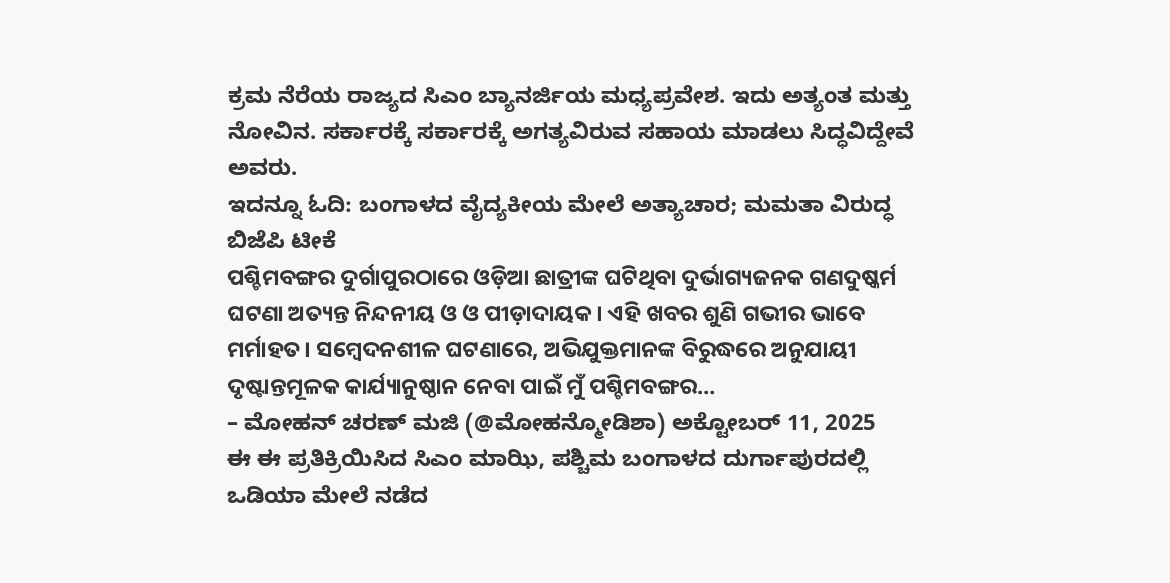ಕ್ರಮ ನೆರೆಯ ರಾಜ್ಯದ ಸಿಎಂ ಬ್ಯಾನರ್ಜಿಯ ಮಧ್ಯಪ್ರವೇಶ. ಇದು ಅತ್ಯಂತ ಮತ್ತು ನೋವಿನ. ಸರ್ಕಾರಕ್ಕೆ ಸರ್ಕಾರಕ್ಕೆ ಅಗತ್ಯವಿರುವ ಸಹಾಯ ಮಾಡಲು ಸಿದ್ಧವಿದ್ದೇವೆ ಅವರು.
ಇದನ್ನೂ ಓದಿ: ಬಂಗಾಳದ ವೈದ್ಯಕೀಯ ಮೇಲೆ ಅತ್ಯಾಚಾರ; ಮಮತಾ ವಿರುದ್ಧ ಬಿಜೆಪಿ ಟೀಕೆ
ପଶ୍ଚିମବଙ୍ଗର ଦୁର୍ଗାପୁରଠାରେ ଓଡ଼ିଆ ଛାତ୍ରୀଙ୍କ ଘଟିଥିବା ଦୁର୍ଭାଗ୍ୟଜନକ ଗଣଦୁଷ୍କର୍ମ ଘଟଣା ଅତ୍ୟନ୍ତ ନିନ୍ଦନୀୟ ଓ ଓ ପୀଡ଼ାଦାୟକ। ଏହି ଖବର ଶୁଣି ଗଭୀର ଭାବେ ମର୍ମାହତ। ସମ୍ବେଦନଶୀଳ ଘଟଣାରେ, ଅଭିଯୁକ୍ତମାନଙ୍କ ବିରୁଦ୍ଧରେ ଅନୁଯାୟୀ ଦୃଷ୍ଟାନ୍ତମୂଳକ କାର୍ଯ୍ୟାନୁଷ୍ଠାନ ନେବା ପାଇଁ ମୁଁ ପଶ୍ଚିମବଙ୍ଗର…
– ಮೋಹನ್ ಚರಣ್ ಮಜಿ (@ಮೋಹನ್ಮೋಡಿಶಾ) ಅಕ್ಟೋಬರ್ 11, 2025
ಈ ಈ ಪ್ರತಿಕ್ರಿಯಿಸಿದ ಸಿಎಂ ಮಾಝಿ, ಪಶ್ಚಿಮ ಬಂಗಾಳದ ದುರ್ಗಾಪುರದಲ್ಲಿ ಒಡಿಯಾ ಮೇಲೆ ನಡೆದ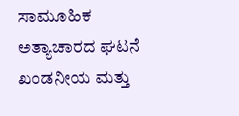ಸಾಮೂಹಿಕ ಅತ್ಯಾಚಾರದ ಘಟನೆ ಖಂಡನೀಯ ಮತ್ತು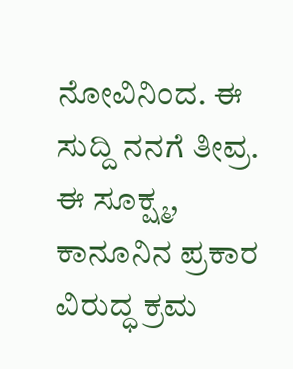ನೋವಿನಿಂದ. ಈ ಸುದ್ದಿ ನನಗೆ ತೀವ್ರ. ಈ ಸೂಕ್ಷ್ಮ, ಕಾನೂನಿನ ಪ್ರಕಾರ ವಿರುದ್ಧ ಕ್ರಮ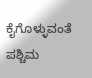ಕೈಗೊಳ್ಳುವಂತೆ ಪಶ್ಚಿಮ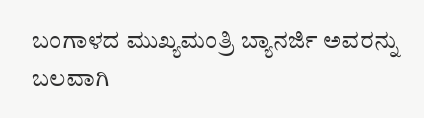ಬಂಗಾಳದ ಮುಖ್ಯಮಂತ್ರಿ ಬ್ಯಾನರ್ಜಿ ಅವರನ್ನು ಬಲವಾಗಿ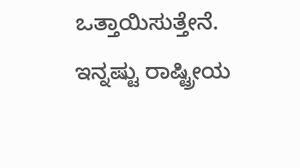ಒತ್ತಾಯಿಸುತ್ತೇನೆ.
ಇನ್ನಷ್ಟು ರಾಷ್ಟ್ರೀಯ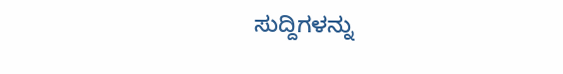ಸುದ್ದಿಗಳನ್ನು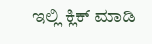ಇಲ್ಲಿ ಕ್ಲಿಕ್ ಮಾಡಿ